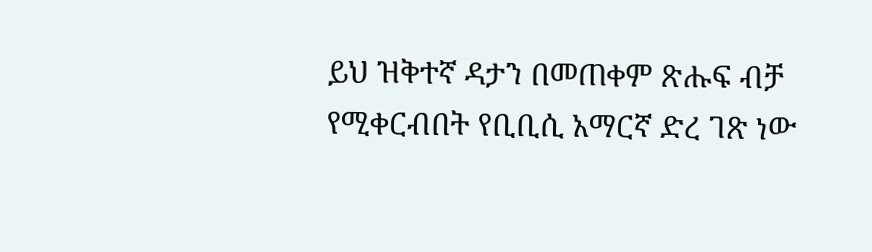ይህ ዝቅተኛ ዳታን በመጠቀም ጽሑፍ ብቻ የሚቀርብበት የቢቢሲ አማርኛ ድረ ገጽ ነው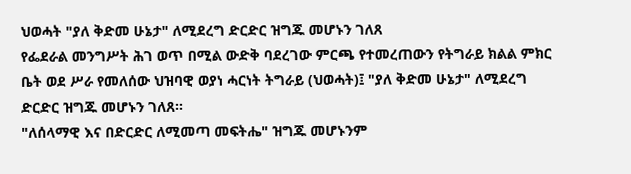ህወሓት "ያለ ቅድመ ሁኔታ" ለሚደረግ ድርድር ዝግጁ መሆኑን ገለጸ
የፌደራል መንግሥት ሕገ ወጥ በሚል ውድቅ ባደረገው ምርጫ የተመረጠውን የትግራይ ክልል ምክር ቤት ወደ ሥራ የመለሰው ህዝባዊ ወያነ ሓርነት ትግራይ (ህወሓት)፤ "ያለ ቅድመ ሁኔታ" ለሚደረግ ድርድር ዝግጁ መሆኑን ገለጸ።
"ለሰላማዊ እና በድርድር ለሚመጣ መፍትሔ" ዝግጁ መሆኑንም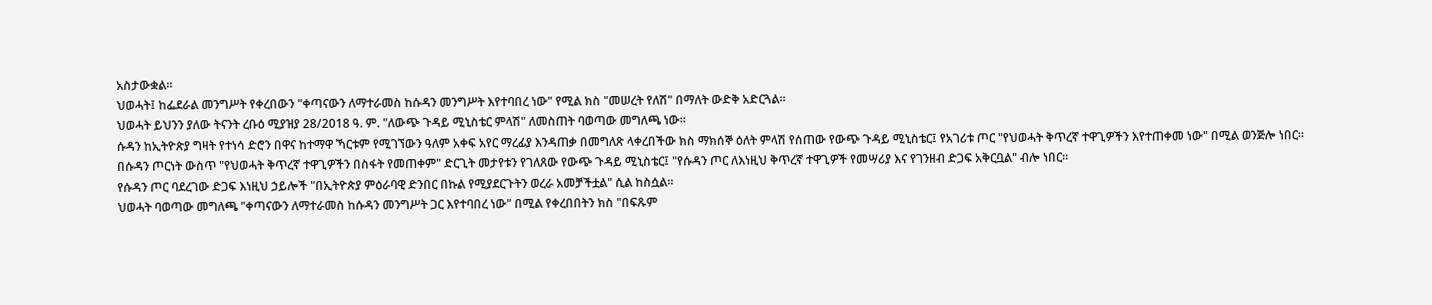አስታውቋል።
ህወሓት፤ ከፌደራል መንግሥት የቀረበውን "ቀጣናውን ለማተራመስ ከሱዳን መንግሥት እየተባበረ ነው" የሚል ክስ "መሠረት የለሽ" በማለት ውድቅ አድርጓል።
ህወሓት ይህንን ያለው ትናንት ረቡዕ ሚያዝያ 28/2018 ዓ. ም. "ለውጭ ጉዳይ ሚኒስቴር ምላሽ" ለመስጠት ባወጣው መግለጫ ነው።
ሱዳን ከኢትዮጵያ ግዛት የተነሳ ድሮን በዋና ከተማዋ ኻርቱም የሚገኘውን ዓለም አቀፍ አየር ማረፊያ እንዳጠቃ በመግለጽ ላቀረበችው ክስ ማክሰኞ ዕለት ምላሽ የሰጠው የውጭ ጉዳይ ሚኒስቴር፤ የአገሪቱ ጦር "የህወሓት ቅጥረኛ ተዋጊዎችን እየተጠቀመ ነው" በሚል ወንጅሎ ነበር።
በሱዳን ጦርነት ውስጥ "የህወሓት ቅጥረኛ ተዋጊዎችን በስፋት የመጠቀም" ድርጊት መታየቱን የገለጸው የውጭ ጉዳይ ሚኒስቴር፤ "የሱዳን ጦር ለእነዚህ ቅጥረኛ ተዋጊዎች የመሣሪያ እና የገንዘብ ድጋፍ አቅርቧል" ብሎ ነበር።
የሱዳን ጦር ባደረገው ድጋፍ እነዚህ ኃይሎች "በኢትዮጵያ ምዕራባዊ ድንበር በኩል የሚያደርጉትን ወረራ አመቻችቷል" ሲል ከስሷል።
ህወሓት ባወጣው መግለጫ "ቀጣናውን ለማተራመስ ከሱዳን መንግሥት ጋር እየተባበረ ነው" በሚል የቀረበበትን ክስ "በፍጹም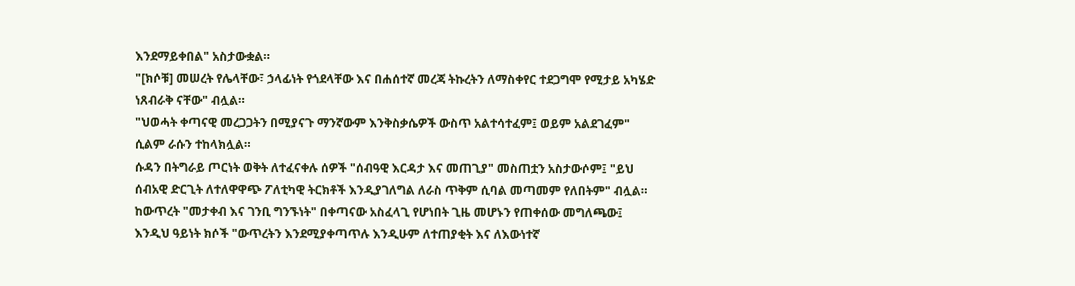እንደማይቀበል" አስታውቋል።
"[ክሶቹ] መሠረት የሌላቸው፣ ኃላፊነት የጎደላቸው እና በሐሰተኛ መረጃ ትኩረትን ለማስቀየር ተደጋግሞ የሚታይ አካሄድ ነጸብራቅ ናቸው" ብሏል።
"ህወሓት ቀጣናዊ መረጋጋትን በሚያናጉ ማንኛውም እንቅስቃሴዎች ውስጥ አልተሳተፈም፤ ወይም አልደገፈም" ሲልም ራሱን ተከላክሏል።
ሱዳን በትግራይ ጦርነት ወቅት ለተፈናቀሉ ሰዎች "ሰብዓዊ እርዳታ እና መጠጊያ" መስጠቷን አስታውሶም፤ "ይህ ሰብአዊ ድርጊት ለተለዋዋጭ ፖለቲካዊ ትርክቶች እንዲያገለግል ለራስ ጥቅም ሲባል መጣመም የለበትም" ብሏል።
ከውጥረት "መታቀብ እና ገንቢ ግንኙነት" በቀጣናው አስፈላጊ የሆነበት ጊዜ መሆኑን የጠቀሰው መግለጫው፤ እንዲህ ዓይነት ክሶች "ውጥረትን እንደሚያቀጣጥሉ እንዲሁም ለተጠያቂት እና ለእውነተኛ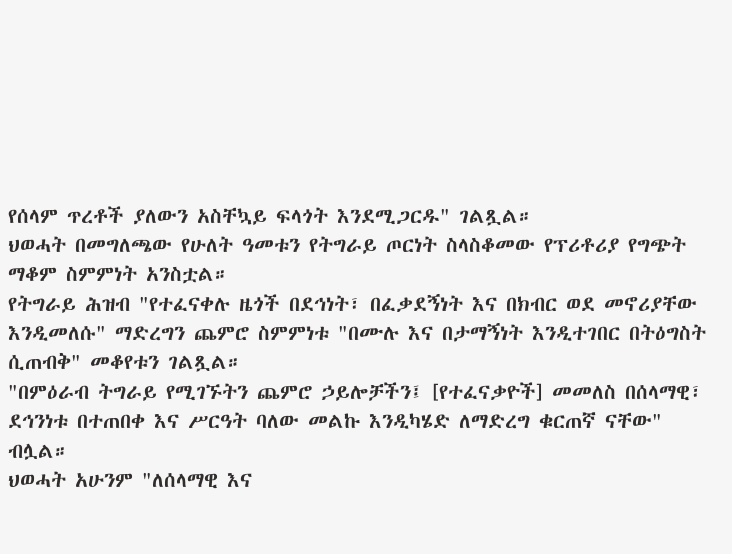የሰላም ጥረቶች ያለውን አስቸኳይ ፍላጎት እንደሚጋርዱ" ገልጿል።
ህወሓት በመግለጫው የሁለት ዓመቱን የትግራይ ጦርነት ስላስቆመው የፕሪቶሪያ የግጭት ማቆም ስምምነት አንስቷል።
የትግራይ ሕዝብ "የተፈናቀሉ ዜጎች በደኅነት፣ በፈቃደኝነት እና በክብር ወደ መኖሪያቸው እንዲመለሱ" ማድረግን ጨምሮ ስምምነቱ "በሙሉ እና በታማኝነት እንዲተገበር በትዕግስት ሲጠብቅ" መቆየቱን ገልጿል።
"በምዕራብ ትግራይ የሚገኙትን ጨምሮ ኃይሎቻችን፤ [የተፈናቃዮች] መመለስ በሰላማዊ፣ ደኅንነቱ በተጠበቀ እና ሥርዓት ባለው መልኩ እንዲካሄድ ለማድረግ ቁርጠኛ ናቸው" ብሏል።
ህወሓት አሁንም "ለሰላማዊ እና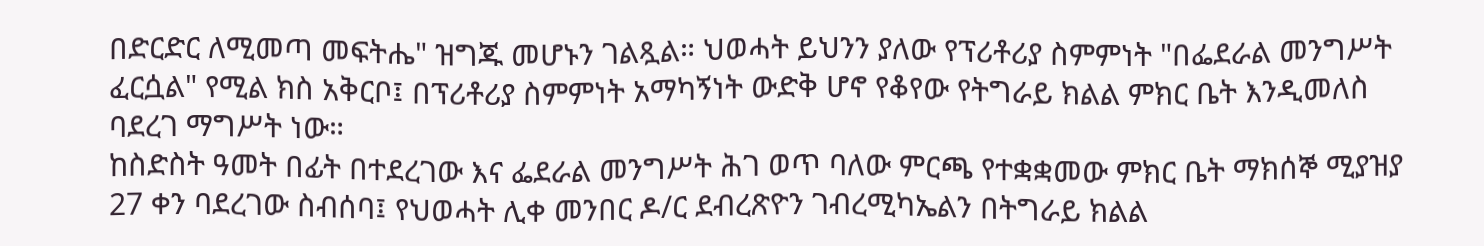በድርድር ለሚመጣ መፍትሔ" ዝግጁ መሆኑን ገልጿል። ህወሓት ይህንን ያለው የፕሪቶሪያ ስምምነት "በፌደራል መንግሥት ፈርሷል" የሚል ክስ አቅርቦ፤ በፕሪቶሪያ ስምምነት አማካኝነት ውድቅ ሆኖ የቆየው የትግራይ ክልል ምክር ቤት እንዲመለስ ባደረገ ማግሥት ነው።
ከስድስት ዓመት በፊት በተደረገው እና ፌደራል መንግሥት ሕገ ወጥ ባለው ምርጫ የተቋቋመው ምክር ቤት ማክሰኞ ሚያዝያ 27 ቀን ባደረገው ስብሰባ፤ የህወሓት ሊቀ መንበር ዶ/ር ደብረጽዮን ገብረሚካኤልን በትግራይ ክልል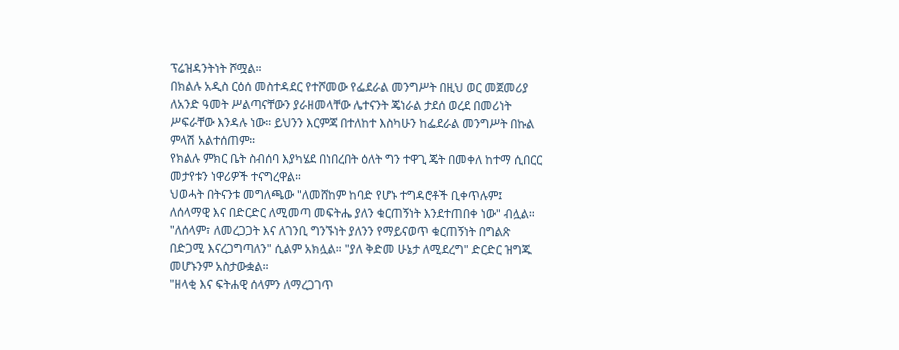ፕሬዝዳንትነት ሾሟል።
በክልሉ አዲስ ርዕሰ መስተዳደር የተሾመው የፌደራል መንግሥት በዚህ ወር መጀመሪያ ለአንድ ዓመት ሥልጣናቸውን ያራዘመላቸው ሌተናንት ጄነራል ታደሰ ወረደ በመሪነት ሥፍራቸው እንዳሉ ነው። ይህንን እርምጃ በተለከተ እስካሁን ከፌደራል መንግሥት በኩል ምላሽ አልተሰጠም።
የክልሉ ምክር ቤት ስብሰባ እያካሄደ በነበረበት ዕለት ግን ተዋጊ ጄት በመቀለ ከተማ ሲበርር መታየቱን ነዋሪዎች ተናግረዋል።
ህወሓት በትናንቱ መግለጫው "ለመሸከም ከባድ የሆኑ ተግዳሮቶች ቢቀጥሉም፤ ለሰላማዊ እና በድርድር ለሚመጣ መፍትሔ ያለን ቁርጠኝነት እንደተጠበቀ ነው" ብሏል።
"ለሰላም፣ ለመረጋጋት እና ለገንቢ ግንኙነት ያለንን የማይናወጥ ቁርጠኝነት በግልጽ በድጋሚ እናረጋግጣለን" ሲልም አክሏል። "ያለ ቅድመ ሁኔታ ለሚደረግ" ድርድር ዝግጁ መሆኑንም አስታውቋል።
"ዘላቂ እና ፍትሐዊ ሰላምን ለማረጋገጥ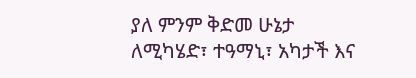ያለ ምንም ቅድመ ሁኔታ ለሚካሄድ፣ ተዓማኒ፣ አካታች እና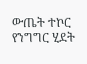ውጤት ተኮር የንግግር ሂደት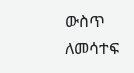ውስጥ ለመሳተፍ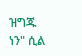ዝግጁ ነን" ሲል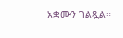አቋሙን ገልጿል።